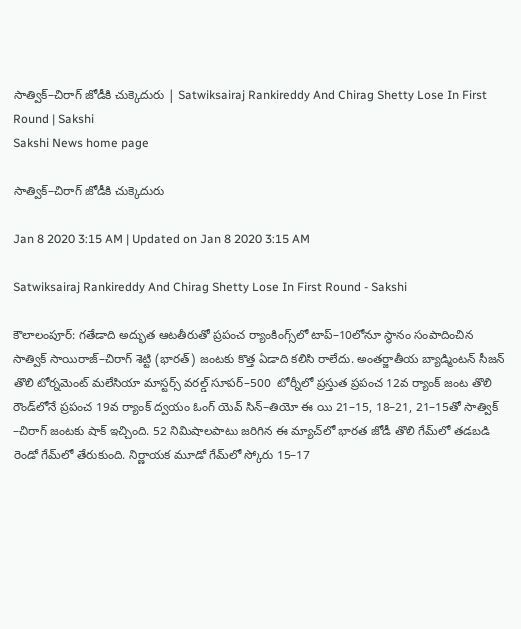సాత్విక్–చిరాగ్‌ జోడీకి చుక్కెదురు | Satwiksairaj Rankireddy And Chirag Shetty Lose In First Round | Sakshi
Sakshi News home page

సాత్విక్–చిరాగ్‌ జోడీకి చుక్కెదురు

Jan 8 2020 3:15 AM | Updated on Jan 8 2020 3:15 AM

Satwiksairaj Rankireddy And Chirag Shetty Lose In First Round - Sakshi

కౌలాలంపూర్‌: గతేడాది అద్భుత ఆటతీరుతో ప్రపంచ ర్యాంకింగ్స్‌లో టాప్‌–10లోనూ స్థానం సంపాదించిన సాత్విక్ సాయిరాజ్‌–చిరాగ్‌ శెట్టి (భారత్‌) జంటకు కొత్త ఏడాది కలిసి రాలేదు. అంతర్జాతీయ బ్యాడ్మింటన్‌ సీజన్‌ తొలి టోర్నమెంట్‌ మలేసియా మాస్టర్స్‌ వరల్డ్‌ సూపర్‌–500  టోర్నీలో ప్రస్తుత ప్రపంచ 12వ ర్యాంక్‌ జంట తొలి రౌండ్‌లోనే ప్రపంచ 19వ ర్యాంక్‌ ద్వయం ఓంగ్‌ యెవ్‌ సిన్‌–తియో ఈ యి 21–15, 18–21, 21–15తో సాత్విక్ –చిరాగ్‌ జంటకు షాక్‌ ఇచ్చింది. 52 నిమిషాలపాటు జరిగిన ఈ మ్యాచ్‌లో భారత జోడీ తొలి గేమ్‌లో తడబడి రెండో గేమ్‌లో తేరుకుంది. నిర్ణాయక మూడో గేమ్‌లో స్కోరు 15–17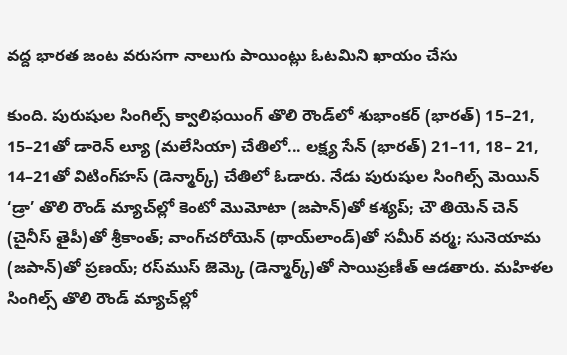వద్ద భారత జంట వరుసగా నాలుగు పాయింట్లు ఓటమిని ఖాయం చేసు

కుంది. పురుషుల సింగిల్స్‌ క్వాలిఫయింగ్‌ తొలి రౌండ్‌లో శుభాంకర్‌ (భారత్‌) 15–21, 15–21తో డారెన్‌ ల్యూ (మలేసియా) చేతిలో... లక్ష్య సేన్‌ (భారత్‌) 21–11, 18– 21, 14–21తో విటింగ్‌హస్‌ (డెన్మార్క్‌) చేతిలో ఓడారు. నేడు పురుషుల సింగిల్స్‌ మెయిన్‌ ‘డ్రా’ తొలి రౌండ్‌ మ్యాచ్‌ల్లో కెంటో మొమోటా (జపాన్‌)తో కశ్యప్‌; చౌ తియెన్‌ చెన్‌ (చైనీస్‌ తైపీ)తో శ్రీకాంత్‌; వాంగ్‌చరోయెన్‌ (థాయ్‌లాండ్‌)తో సమీర్‌ వర్మ; సునెయామ (జపాన్‌)తో ప్రణయ్‌; రస్‌ముస్‌ జెమ్కె (డెన్మార్క్‌)తో సాయిప్రణీత్‌ ఆడతారు. మహిళల సింగిల్స్‌ తొలి రౌండ్‌ మ్యాచ్‌ల్లో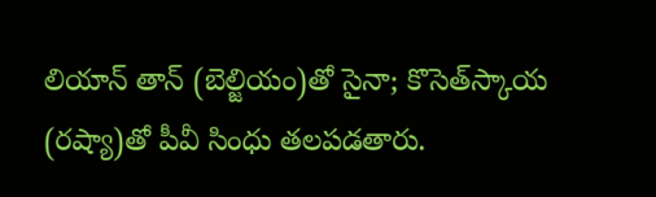లియాన్‌ తాన్‌ (బెల్జియం)తో సైనా; కొసెత్‌స్కాయ (రష్యా)తో పీవీ సింధు తలపడతారు.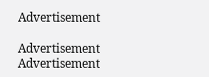Advertisement

Advertisement
Advertisement